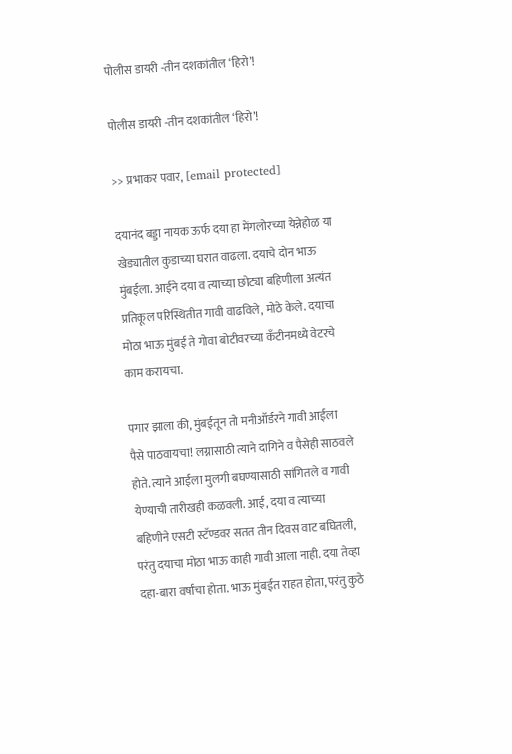पोलीस डायरी -तीन दशकांतील ‘हिरो’!

पोलीस डायरी -तीन दशकांतील ‘हिरो’!

>> प्रभाकर पवार, [email protected]

दयानंद बड्डा नायक ऊर्फ दया हा मेंगलोरच्या येन्नेहोळ या खेड्यातील कुडाच्या घरात वाढला. दयाचे दोन भाऊ मुंबईला. आईने दया व त्याच्या छोट्या बहिणीला अत्यंत प्रतिकूल परिस्थितीत गावी वाढविले, मोठे केले. दयाचा मोठा भाऊ मुंबई ते गोवा बोटीवरच्या कँटीनमध्ये वेटरचे काम करायचा.

पगार झाला की, मुंबईतून तो मनीऑर्डरने गावी आईला पैसे पाठवायचा! लग्नासाठी त्याने दागिने व पैसेही साठवले होते. त्याने आईला मुलगी बघण्यासाठी सांगितले व गावी येण्याची तारीखही कळवली. आई, दया व त्याच्या बहिणीने एसटी स्टॅण्डवर सतत तीन दिवस वाट बघितली, परंतु दयाचा मोठा भाऊ काही गावी आला नाही. दया तेव्हा दहा-बारा वर्षांचा होता. भाऊ मुंबईत राहत होता, परंतु कुठे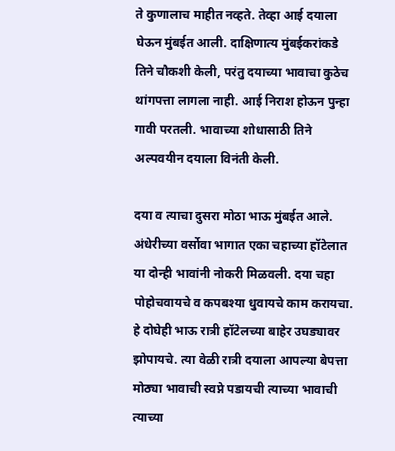ते कुणालाच माहीत नव्हते. तेव्हा आई दयाला घेऊन मुंबईत आली. दाक्षिणात्य मुंबईकरांकडे तिने चौकशी केली, परंतु दयाच्या भावाचा कुठेच थांगपत्ता लागला नाही. आई निराश होऊन पुन्हा गावी परतली. भावाच्या शोधासाठी तिने अल्पवयीन दयाला विनंती केली.

दया व त्याचा दुसरा मोठा भाऊ मुंबईत आले. अंधेरीच्या वर्सोवा भागात एका चहाच्या हॉटेलात या दोन्ही भावांनी नोकरी मिळवली. दया चहा पोहोचवायचे व कपबश्या धुवायचे काम करायचा. हे दोघेही भाऊ रात्री हॉटेलच्या बाहेर उघड्यावर झोपायचे. त्या वेळी रात्री दयाला आपल्या बेपत्ता मोठ्या भावाची स्वप्ने पडायची त्याच्या भावाची त्याच्या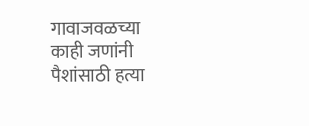गावाजवळच्या काही जणांनी पैशांसाठी हत्या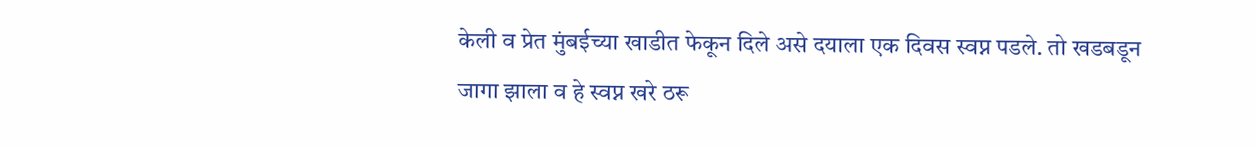केली व प्रेत मुंबईच्या खाडीत फेकून दिले असे दयाला एक दिवस स्वप्न पडले. तो खडबडून जागा झाला व हे स्वप्न खरे ठरू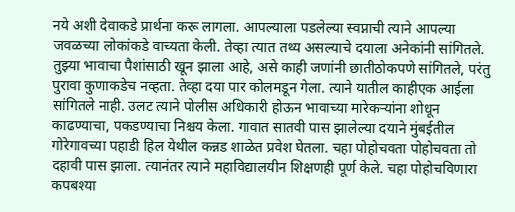नये अशी देवाकडे प्रार्थना करू लागला. आपल्याला पडलेल्या स्वप्नाची त्याने आपल्या जवळच्या लोकांकडे वाच्यता केली. तेव्हा त्यात तथ्य असल्याचे दयाला अनेकांनी सांगितले. तुझ्या भावाचा पैशांसाठी खून झाला आहे, असे काही जणांनी छातीठोकपणे सांगितले, परंतु पुरावा कुणाकडेच नव्हता. तेव्हा दया पार कोलमडून गेला. त्याने यातील काहीएक आईला सांगितले नाही. उलट त्याने पोलीस अधिकारी होऊन भावाच्या मारेकऱ्यांना शोधून काढण्याचा, पकडण्याचा निश्चय केला. गावात सातवी पास झालेल्या दयाने मुंबईतील गोरेगावच्या पहाडी हिल येथील कन्नड शाळेत प्रवेश घेतला. चहा पोहोचवता पोहोचवता तो दहावी पास झाला. त्यानंतर त्याने महाविद्यालयीन शिक्षणही पूर्ण केले. चहा पोहोचविणारा कपबश्या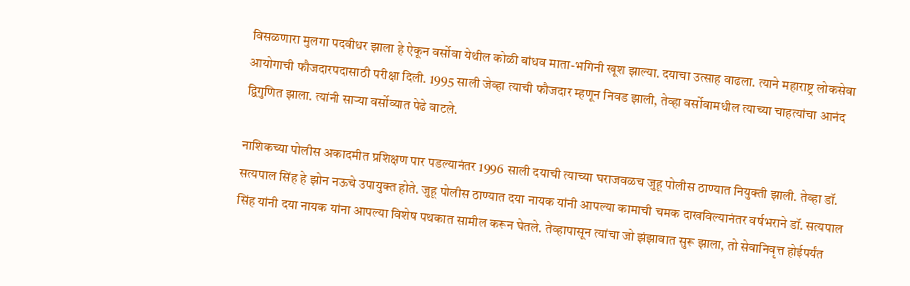विसळणारा मुलगा पदवीधर झाला हे ऐकून वर्सोवा येथील कोळी बांधव माता-भगिनी खूश झाल्या. दयाचा उत्साह वाढला. त्याने महाराष्ट्र लोकसेवा आयोगाची फौजदारपदासाठी परीक्षा दिली. 1995 साली जेव्हा त्याची फौजदार म्हणून निवड झाली, तेव्हा वर्सोवामधील त्याच्या चाहत्यांचा आनंद द्विगुणित झाला. त्यांनी साऱ्या वर्सोव्यात पेढे वाटले.

नाशिकच्या पोलीस अकादमीत प्रशिक्षण पार पडल्यानंतर 1996 साली दयाची त्याच्या घराजवळच जुहू पोलीस ठाण्यात नियुक्ती झाली. तेव्हा डॉ. सत्यपाल सिंह हे झोन नऊचे उपायुक्त होते. जुहू पोलीस ठाण्यात दया नायक यांनी आपल्या कामाची चमक दाखविल्यानंतर वर्षभराने डॉ. सत्यपाल सिंह यांनी दया नायक यांना आपल्या विशेष पथकात सामील करून घेतले. तेव्हापासून त्यांचा जो झंझावात सुरू झाला, तो सेवानिवृत्त होईपर्यंत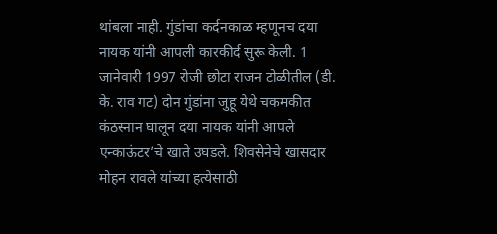थांबला नाही. गुंडांचा कर्दनकाळ म्हणूनच दया नायक यांनी आपली कारकीर्द सुरू केली. 1 जानेवारी 1997 रोजी छोटा राजन टोळीतील (डी. के. राव गट) दोन गुंडांना जुहू येथे चकमकीत कंठस्नान घालून दया नायक यांनी आपले एन्काऊंटर’चे खाते उघडले. शिवसेनेचे खासदार मोहन रावले यांच्या हत्येसाठी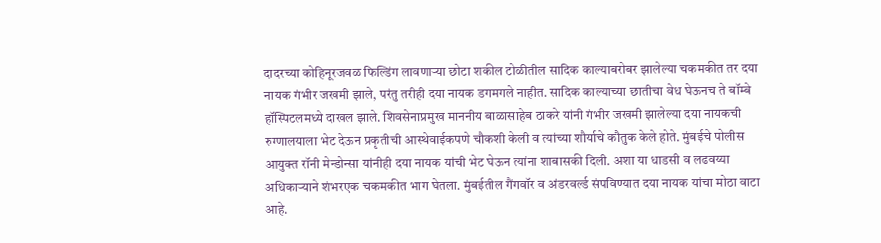दादरच्या कोहिनूरजवळ फिल्डिंग लावणाऱ्या छोटा शकील टोळीतील सादिक काल्याबरोबर झालेल्या चकमकीत तर दया नायक गंभीर जखमी झाले, परंतु तरीही दया नायक डगमगले नाहीत. सादिक काल्याच्या छातीचा वेध घेऊनच ते बॉम्बे हॉस्पिटलमध्ये दाखल झाले. शिवसेनाप्रमुख माननीय बाळासाहेब ठाकरे यांनी गंभीर जखमी झालेल्या दया नायकची रुग्णालयाला भेट देऊन प्रकृतीची आस्थेवाईकपणे चौकशी केली व त्यांच्या शौर्याचे कौतुक केले होते. मुंबईचे पोलीस आयुक्त रॉनी मेन्डोन्सा यांनीही दया नायक यांची भेट घेऊन त्यांना शाबासकी दिली. अशा या धाडसी व लढवय्या अधिकाऱ्याने शंभरएक चकमकीत भाग घेतला. मुंबईतील गैंगवॉर व अंडरवर्ल्ड संपविण्यात दया नायक यांचा मोठा वाटा आहे.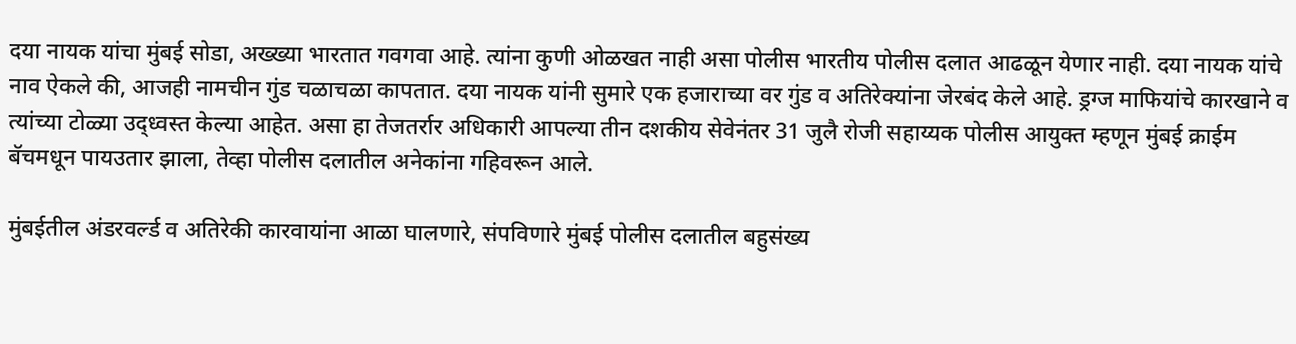दया नायक यांचा मुंबई सोडा, अख्ख्या भारतात गवगवा आहे. त्यांना कुणी ओळखत नाही असा पोलीस भारतीय पोलीस दलात आढळून येणार नाही. दया नायक यांचे नाव ऐकले की, आजही नामचीन गुंड चळाचळा कापतात. दया नायक यांनी सुमारे एक हजाराच्या वर गुंड व अतिरेक्यांना जेरबंद केले आहे. ड्रग्ज माफियांचे कारखाने व त्यांच्या टोळ्या उ‌द्ध्वस्त केल्या आहेत. असा हा तेजतर्रार अधिकारी आपल्या तीन दशकीय सेवेनंतर 31 जुलै रोजी सहाय्यक पोलीस आयुक्त म्हणून मुंबई क्राईम बॅचमधून पायउतार झाला, तेव्हा पोलीस दलातील अनेकांना गहिवरून आले.

मुंबईतील अंडरवर्ल्ड व अतिरेकी कारवायांना आळा घालणारे, संपविणारे मुंबई पोलीस दलातील बहुसंख्य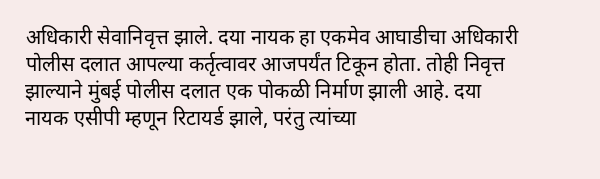अधिकारी सेवानिवृत्त झाले. दया नायक हा एकमेव आघाडीचा अधिकारी पोलीस दलात आपल्या कर्तृत्वावर आजपर्यंत टिकून होता. तोही निवृत्त झाल्याने मुंबई पोलीस दलात एक पोकळी निर्माण झाली आहे. दया नायक एसीपी म्हणून रिटायर्ड झाले, परंतु त्यांच्या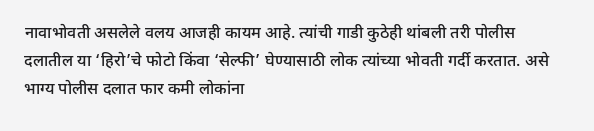नावाभोवती असलेले वलय आजही कायम आहे. त्यांची गाडी कुठेही थांबली तरी पोलीस दलातील या ‘हिरो’चे फोटो किंवा ‘सेल्फी’ घेण्यासाठी लोक त्यांच्या भोवती गर्दी करतात. असे भाग्य पोलीस दलात फार कमी लोकांना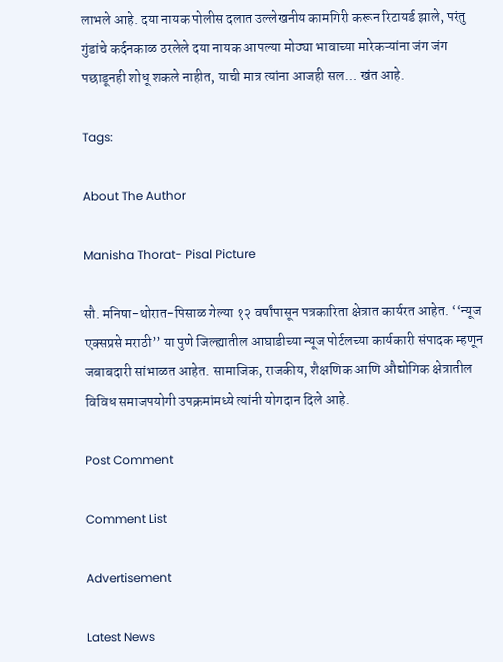लाभले आहे. दया नायक पोलीस दलात उल्लेखनीय कामगिरी करून रिटायर्ड झाले, परंतु गुंडांचे कर्दनकाळ ठरलेले दया नायक आपल्या मोठ्या भावाच्या मारेकऱ्यांना जंग जंग पछाडूनही शोधू शकले नाहीत, याची मात्र त्यांना आजही सल… खंत आहे.

Tags:

About The Author

Manisha Thorat- Pisal Picture

सौ. मनिषा-थोरात-पिसाळ गेल्या १२ वर्षांपासून पत्रकारिता क्षेत्रात कार्यरत आहेत. ‘‘न्यूज एक्सप्रसे मराठी’’ या पुणे जिल्ह्यातील आघाडीच्या न्यूज पोर्टलच्या कार्यकारी संपादक म्हणून जबाबदारी सांभाळत आहेत. सामाजिक, राजकीय, शैक्षणिक आणि औद्योगिक क्षेत्रातील विविध समाजपयोगी उपक्रमांमध्ये त्यांनी योगदान दिले आहे.

Post Comment

Comment List

Advertisement

Latest News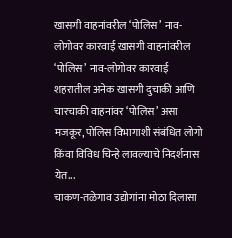खासगी वाहनांवरील ‘पोलिस’ नाव-लोगोवर कारवाई खासगी वाहनांवरील ‘पोलिस’ नाव-लोगोवर कारवाई
शहरातील अनेक खासगी दुचाकी आणि चारचाकी वाहनांवर ‘पोलिस’ असा मजकूर, पोलिस विभागाशी संबंधित लोगो किंवा विविध चिन्हे लावल्याचे निदर्शनास येत...
चाकण-तळेगाव उद्योगांना मोठा दिलासा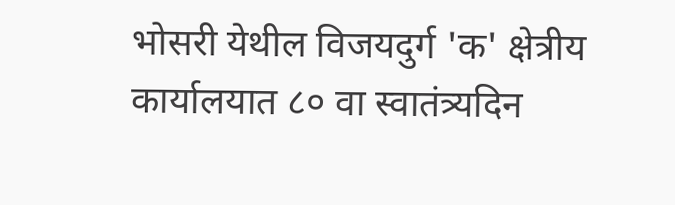भोसरी येथील विजयदुर्ग 'क' क्षेत्रीय कार्यालयात ८० वा स्वातंत्र्यदिन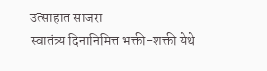उत्साहात साजरा
स्वातंत्र्य दिनानिमित्त भक्ती-शक्ती येथे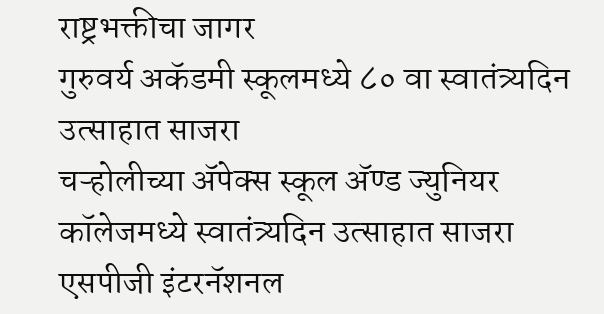राष्ट्रभक्तीचा जागर
गुरुवर्य अकॅडमी स्कूलमध्ये ८० वा स्वातंत्र्यदिन उत्साहात साजरा
चऱ्होलीच्या अ‍ॅपेक्स स्कूल अ‍ॅण्ड ज्युनियर कॉलेजमध्ये स्वातंत्र्यदिन उत्साहात साजरा
एसपीजी इंटरनॅशनल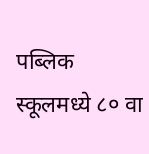पब्लिक स्कूलमध्ये ८० वा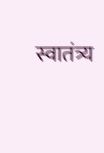स्वातंत्र्य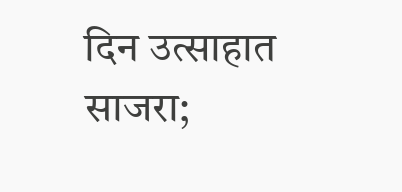दिन उत्साहात साजरा;